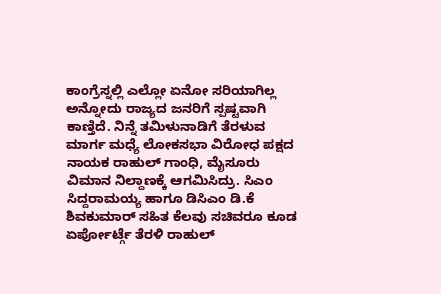ಕಾಂಗ್ರೆಸ್ನಲ್ಲಿ ಎಲ್ಲೋ ಏನೋ ಸರಿಯಾಗಿಲ್ಲ ಅನ್ನೋದು ರಾಜ್ಯದ ಜನರಿಗೆ ಸ್ಪಷ್ಟವಾಗಿ ಕಾಣ್ತಿದೆ. ನಿನ್ನೆ ತಮಿಳುನಾಡಿಗೆ ತೆರಳುವ ಮಾರ್ಗ ಮಧ್ಯೆ ಲೋಕಸಭಾ ವಿರೋಧ ಪಕ್ಷದ ನಾಯಕ ರಾಹುಲ್ ಗಾಂಧಿ, ಮೈಸೂರು ವಿಮಾನ ನಿಲ್ದಾಣಕ್ಕೆ ಆಗಮಿಸಿದ್ರು. ಸಿಎಂ ಸಿದ್ದರಾಮಯ್ಯ ಹಾಗೂ ಡಿಸಿಎಂ ಡಿ.ಕೆ ಶಿವಕುಮಾರ್ ಸಹಿತ ಕೆಲವು ಸಚಿವರೂ ಕೂಡ ಏರ್ಪೋರ್ಟ್ಗೆ ತೆರಳಿ ರಾಹುಲ್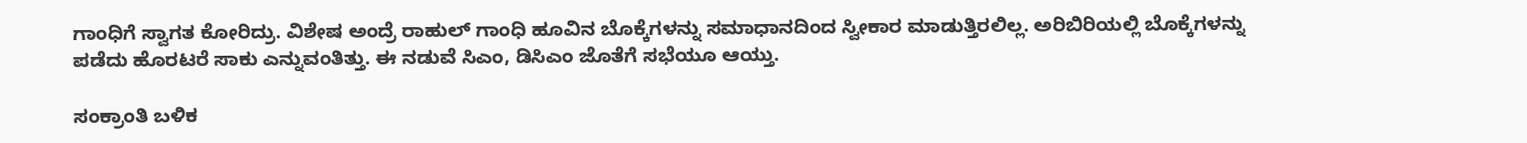ಗಾಂಧಿಗೆ ಸ್ವಾಗತ ಕೋರಿದ್ರು. ವಿಶೇಷ ಅಂದ್ರೆ ರಾಹುಲ್ ಗಾಂಧಿ ಹೂವಿನ ಬೊಕ್ಕೆಗಳನ್ನು ಸಮಾಧಾನದಿಂದ ಸ್ವೀಕಾರ ಮಾಡುತ್ತಿರಲಿಲ್ಲ. ಅರಿಬಿರಿಯಲ್ಲಿ ಬೊಕ್ಕೆಗಳನ್ನು ಪಡೆದು ಹೊರಟರೆ ಸಾಕು ಎನ್ನುವಂತಿತ್ತು. ಈ ನಡುವೆ ಸಿಎಂ, ಡಿಸಿಎಂ ಜೊತೆಗೆ ಸಭೆಯೂ ಆಯ್ತು.

ಸಂಕ್ರಾಂತಿ ಬಳಿಕ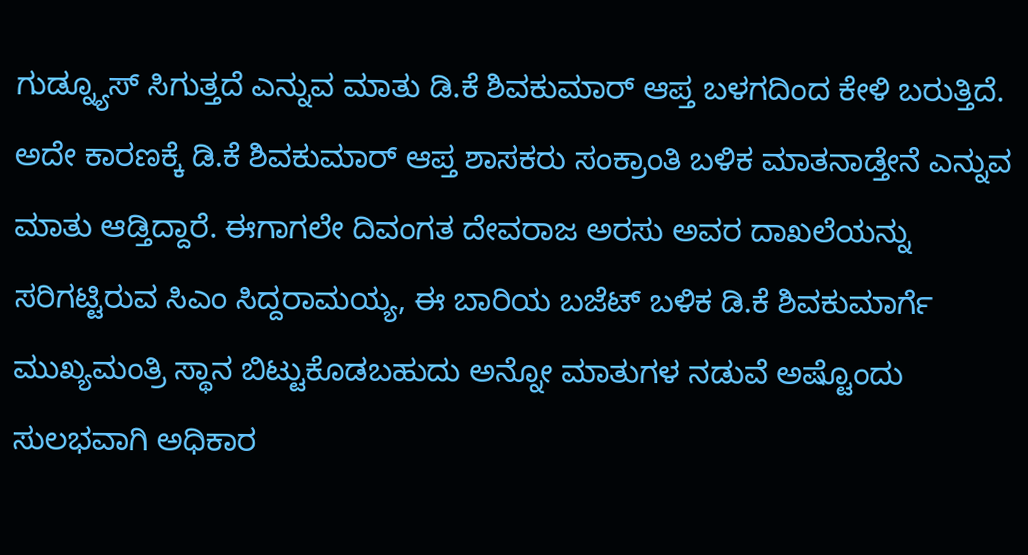ಗುಡ್ನ್ಯೂಸ್ ಸಿಗುತ್ತದೆ ಎನ್ನುವ ಮಾತು ಡಿ.ಕೆ ಶಿವಕುಮಾರ್ ಆಪ್ತ ಬಳಗದಿಂದ ಕೇಳಿ ಬರುತ್ತಿದೆ. ಅದೇ ಕಾರಣಕ್ಕೆ ಡಿ.ಕೆ ಶಿವಕುಮಾರ್ ಆಪ್ತ ಶಾಸಕರು ಸಂಕ್ರಾಂತಿ ಬಳಿಕ ಮಾತನಾಡ್ತೇನೆ ಎನ್ನುವ ಮಾತು ಆಡ್ತಿದ್ದಾರೆ. ಈಗಾಗಲೇ ದಿವಂಗತ ದೇವರಾಜ ಅರಸು ಅವರ ದಾಖಲೆಯನ್ನು ಸರಿಗಟ್ಟಿರುವ ಸಿಎಂ ಸಿದ್ದರಾಮಯ್ಯ, ಈ ಬಾರಿಯ ಬಜೆಟ್ ಬಳಿಕ ಡಿ.ಕೆ ಶಿವಕುಮಾರ್ಗೆ ಮುಖ್ಯಮಂತ್ರಿ ಸ್ಥಾನ ಬಿಟ್ಟುಕೊಡಬಹುದು ಅನ್ನೋ ಮಾತುಗಳ ನಡುವೆ ಅಷ್ಟೊಂದು ಸುಲಭವಾಗಿ ಅಧಿಕಾರ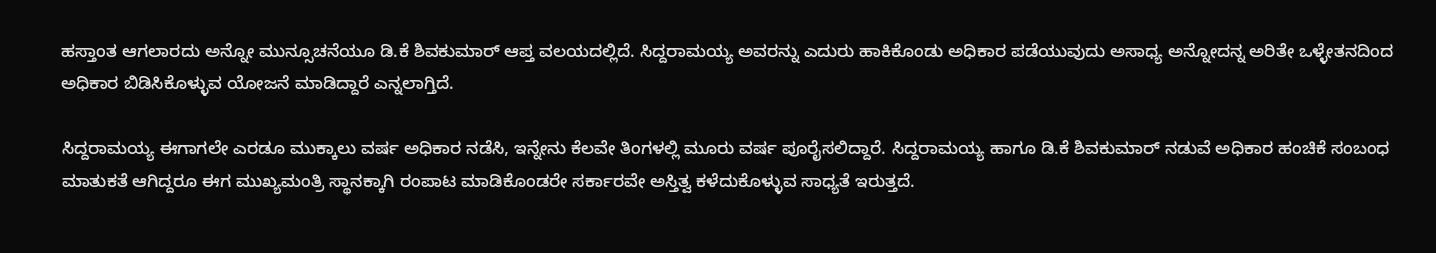ಹಸ್ತಾಂತ ಆಗಲಾರದು ಅನ್ನೋ ಮುನ್ಸೂಚನೆಯೂ ಡಿ.ಕೆ ಶಿವಕುಮಾರ್ ಆಪ್ತ ವಲಯದಲ್ಲಿದೆ. ಸಿದ್ದರಾಮಯ್ಯ ಅವರನ್ನು ಎದುರು ಹಾಕಿಕೊಂಡು ಅಧಿಕಾರ ಪಡೆಯುವುದು ಅಸಾಧ್ಯ ಅನ್ನೋದನ್ನ ಅರಿತೇ ಒಳ್ಳೇತನದಿಂದ ಅಧಿಕಾರ ಬಿಡಿಸಿಕೊಳ್ಳುವ ಯೋಜನೆ ಮಾಡಿದ್ದಾರೆ ಎನ್ನಲಾಗ್ತಿದೆ.

ಸಿದ್ದರಾಮಯ್ಯ ಈಗಾಗಲೇ ಎರಡೂ ಮುಕ್ಕಾಲು ವರ್ಷ ಅಧಿಕಾರ ನಡೆಸಿ, ಇನ್ನೇನು ಕೆಲವೇ ತಿಂಗಳಲ್ಲಿ ಮೂರು ವರ್ಷ ಪೂರೈಸಲಿದ್ದಾರೆ. ಸಿದ್ದರಾಮಯ್ಯ ಹಾಗೂ ಡಿ.ಕೆ ಶಿವಕುಮಾರ್ ನಡುವೆ ಅಧಿಕಾರ ಹಂಚಿಕೆ ಸಂಬಂಧ ಮಾತುಕತೆ ಆಗಿದ್ದರೂ ಈಗ ಮುಖ್ಯಮಂತ್ರಿ ಸ್ಥಾನಕ್ಕಾಗಿ ರಂಪಾಟ ಮಾಡಿಕೊಂಡರೇ ಸರ್ಕಾರವೇ ಅಸ್ತಿತ್ವ ಕಳೆದುಕೊಳ್ಳುವ ಸಾಧ್ಯತೆ ಇರುತ್ತದೆ.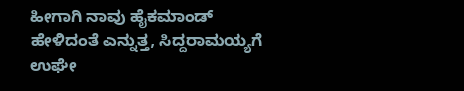ಹೀಗಾಗಿ ನಾವು ಹೈಕಮಾಂಡ್ ಹೇಳಿದಂತೆ ಎನ್ನುತ್ತ, ಸಿದ್ದರಾಮಯ್ಯಗೆ ಉಘೇ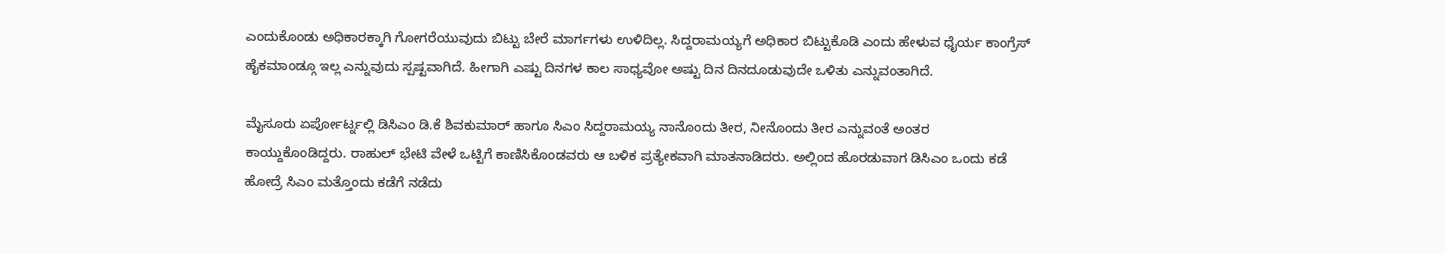ಎಂದುಕೊಂಡು ಅಧಿಕಾರಕ್ಕಾಗಿ ಗೋಗರೆಯುವುದು ಬಿಟ್ಟು ಬೇರೆ ಮಾರ್ಗಗಳು ಉಳಿದಿಲ್ಲ. ಸಿದ್ದರಾಮಯ್ಯಗೆ ಅಧಿಕಾರ ಬಿಟ್ಟುಕೊಡಿ ಎಂದು ಹೇಳುವ ಧೈರ್ಯ ಕಾಂಗ್ರೆಸ್ ಹೈಕಮಾಂಡ್ಗೂ ಇಲ್ಲ ಎನ್ನುವುದು ಸ್ಪಷ್ಟವಾಗಿದೆ. ಹೀಗಾಗಿ ಎಷ್ಟು ದಿನಗಳ ಕಾಲ ಸಾಧ್ಯವೋ ಅಷ್ಟು ದಿನ ದಿನದೂಡುವುದೇ ಒಳಿತು ಎನ್ನುವಂತಾಗಿದೆ.

ಮೈಸೂರು ಏರ್ಪೋರ್ಟ್ನಲ್ಲಿ ಡಿಸಿಎಂ ಡಿ.ಕೆ ಶಿವಕುಮಾರ್ ಹಾಗೂ ಸಿಎಂ ಸಿದ್ದರಾಮಯ್ಯ ನಾನೊಂದು ತೀರ, ನೀನೊಂದು ತೀರ ಎನ್ನುವಂತೆ ಅಂತರ ಕಾಯ್ದುಕೊಂಡಿದ್ದರು. ರಾಹುಲ್ ಭೇಟಿ ವೇಳೆ ಒಟ್ಟಿಗೆ ಕಾಣಿಸಿಕೊಂಡವರು ಆ ಬಳಿಕ ಪ್ರತ್ಯೇಕವಾಗಿ ಮಾತನಾಡಿದರು. ಅಲ್ಲಿಂದ ಹೊರಡುವಾಗ ಡಿಸಿಎಂ ಒಂದು ಕಡೆ ಹೋದ್ರೆ ಸಿಎಂ ಮತ್ತೊಂದು ಕಡೆಗೆ ನಡೆದು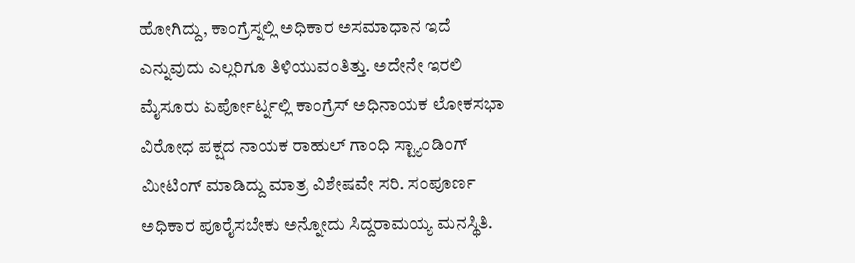ಹೋಗಿದ್ದು, ಕಾಂಗ್ರೆಸ್ನಲ್ಲಿ ಅಧಿಕಾರ ಅಸಮಾಧಾನ ಇದೆ ಎನ್ನುವುದು ಎಲ್ಲರಿಗೂ ತಿಳಿಯುವಂತಿತ್ತು. ಅದೇನೇ ಇರಲಿ ಮೈಸೂರು ಏರ್ಪೋರ್ಟ್ನಲ್ಲಿ ಕಾಂಗ್ರೆಸ್ ಅಧಿನಾಯಕ ಲೋಕಸಭಾ ವಿರೋಧ ಪಕ್ಷದ ನಾಯಕ ರಾಹುಲ್ ಗಾಂಧಿ ಸ್ಟ್ಯಾಂಡಿಂಗ್ ಮೀಟಿಂಗ್ ಮಾಡಿದ್ದು ಮಾತ್ರ ವಿಶೇಷವೇ ಸರಿ. ಸಂಪೂರ್ಣ ಅಧಿಕಾರ ಪೂರೈಸಬೇಕು ಅನ್ನೋದು ಸಿದ್ದರಾಮಯ್ಯ ಮನಸ್ಥಿತಿ.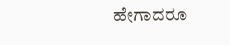ಹೇಗಾದರೂ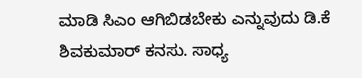ಮಾಡಿ ಸಿಎಂ ಆಗಿಬಿಡಬೇಕು ಎನ್ನುವುದು ಡಿ.ಕೆ ಶಿವಕುಮಾರ್ ಕನಸು. ಸಾಧ್ಯ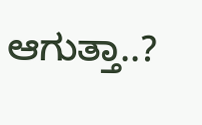ಆಗುತ್ತಾ..?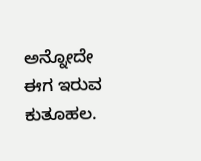ಅನ್ನೋದೇ ಈಗ ಇರುವ ಕುತೂಹಲ.